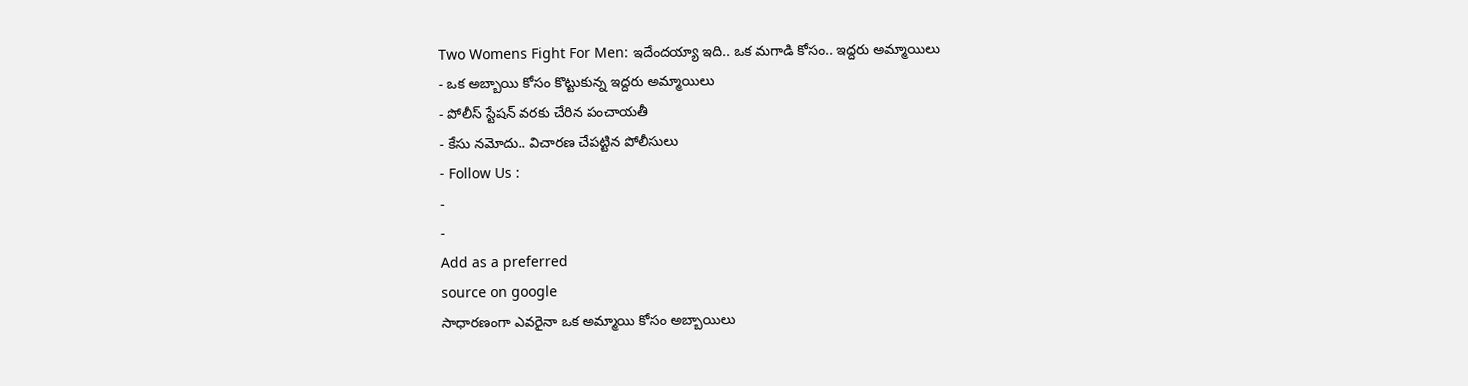Two Womens Fight For Men: ఇదేందయ్యా ఇది.. ఒక మగాడి కోసం.. ఇద్దరు అమ్మాయిలు
- ఒక అబ్బాయి కోసం కొట్టుకున్న ఇద్దరు అమ్మాయిలు
- పోలీస్ స్టేషన్ వరకు చేరిన పంచాయతీ
- కేసు నమోదు.. విచారణ చేపట్టిన పోలీసులు
- Follow Us :
-
-
Add as a preferred
source on google
సాధారణంగా ఎవరైనా ఒక అమ్మాయి కోసం అబ్బాయిలు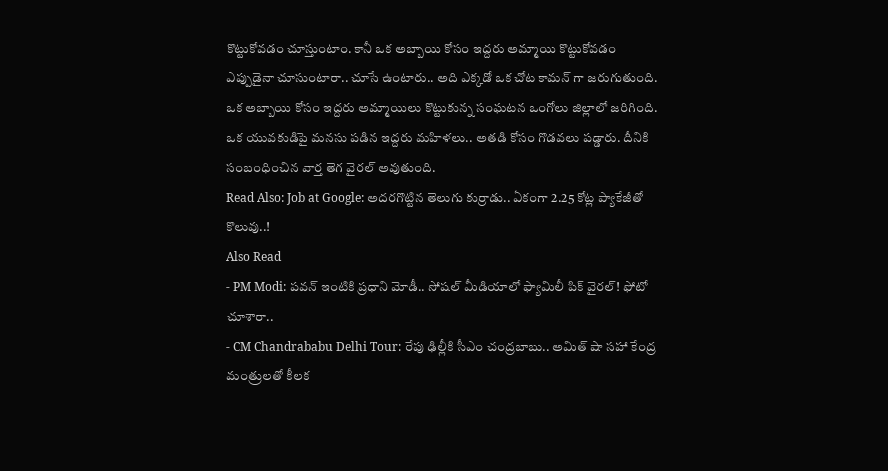కొట్టుకోవడం చూస్తుంటాం. కానీ ఒక అబ్బాయి కోసం ఇద్దరు అమ్మాయి కొట్టుకోవడం ఎప్పుడైనా చూసుంటారా.. చూసే ఉంటారు.. అది ఎక్కడో ఒక చోట కామన్ గా జరుగుతుంది. ఒక అబ్బాయి కోసం ఇద్దరు అమ్మాయిలు కొట్టుకున్న సంఘటన ఒంగోలు జిల్లాలో జరిగింది. ఒక యువకుడిపై మనసు పడిన ఇద్దరు మహిళలు.. అతడి కోసం గొడవలు పడ్డారు. దీనికి సంబంధించిన వార్త తెగ వైరల్ అవుతుంది.
Read Also: Job at Google: అదరగొట్టిన తెలుగు కుర్రాడు.. ఏకంగా 2.25 కోట్ల ప్యాకేజీతో కొలువు..!
Also Read
- PM Modi: పవన్ ఇంటికి ప్రధాని మోడీ.. సోషల్ మీడియాలో ఫ్యామిలీ పిక్ వైరల్! ఫోటో చూశారా..
- CM Chandrababu Delhi Tour: రేపు ఢిల్లీకి సీఎం చంద్రబాబు.. అమిత్ షా సహా కేంద్ర మంత్రులతో కీలక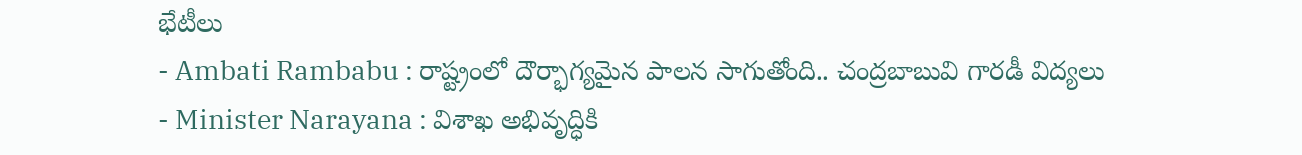భేటీలు
- Ambati Rambabu : రాష్ట్రంలో దౌర్భాగ్యమైన పాలన సాగుతోంది.. చంద్రబాబువి గారడీ విద్యలు
- Minister Narayana : విశాఖ అభివృద్ధికి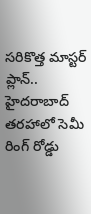సరికొత్త మాస్టర్ ప్లాన్.. హైదరాబాద్ తరహాలో సెమీ రింగ్ రోడ్డు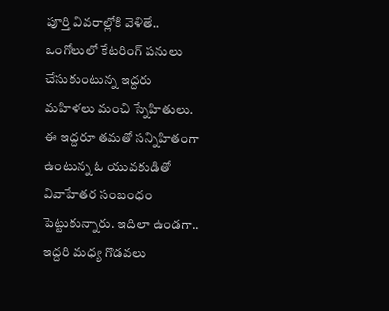పూర్తి వివరాల్లోకి వెళితే.. ఒంగోలులో కేటరింగ్ పనులు చేసుకుంటున్న ఇద్దరు మహిళలు మంచి స్నేహితులు. ఈ ఇద్దరూ తమతో సన్నిహితంగా ఉంటున్న ఓ యువకుడితో వివాహేతర సంబంధం పెట్టుకున్నారు. ఇదిలా ఉండగా.. ఇద్దరి మధ్య గొడవలు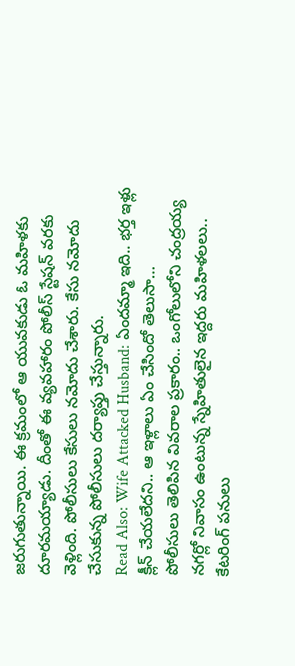జరుగుతున్నాయి. ఈ క్రమంలో ఆ యువకుడు ఓ మహిళకు దూరమయ్యాడు. దీంతో ఈ వ్యవహారం పోలీస్ స్టేషన్ వరకు వెళ్లింది. పోలీసులు కేసులు నమోదు చేశారు. కేసు నమోదు చేసుకున్న పోలీసులు దర్యాప్తు చేస్తున్నారు.
Read Also: Wife Attacked Husband: ఏందమ్మా ఇది.. భర్త ఇళ్లు క్లీన్ చేయలేదని.. ఆ ఇళ్లాలు ఏం చేసిందో తెలుసా…
పోలీసులు తెలిపిన వివరాల ప్రకారం.. ఒంగోలులోని చంద్రయ్య నగర్లో నివాసం ఉంటున్న స్నేహితులైన ఇద్దరు మహిళలలు.. కేటరింగ్ పనులు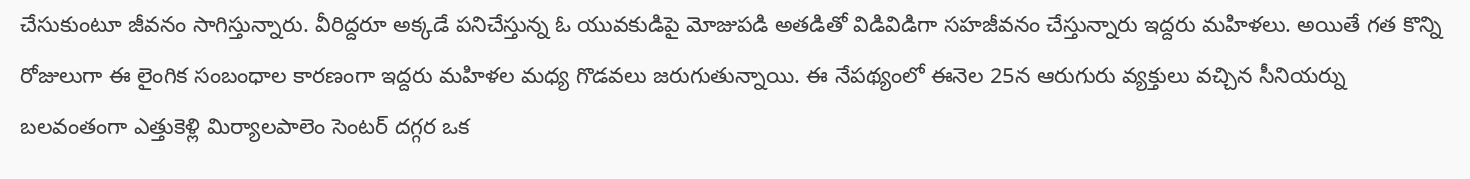చేసుకుంటూ జీవనం సాగిస్తున్నారు. వీరిద్దరూ అక్కడే పనిచేస్తున్న ఓ యువకుడిపై మోజుపడి అతడితో విడివిడిగా సహజీవనం చేస్తున్నారు ఇద్దరు మహిళలు. అయితే గత కొన్ని రోజులుగా ఈ లైంగిక సంబంధాల కారణంగా ఇద్దరు మహిళల మధ్య గొడవలు జరుగుతున్నాయి. ఈ నేపథ్యంలో ఈనెల 25న ఆరుగురు వ్యక్తులు వచ్చిన సీనియర్ను బలవంతంగా ఎత్తుకెళ్లి మిర్యాలపాలెం సెంటర్ దగ్గర ఒక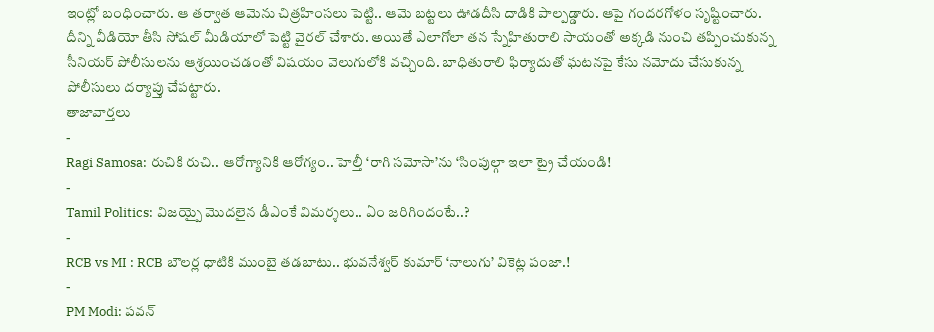ఇంట్లో బంధించారు. ఆ తర్వాత ఆమెను చిత్రహింసలు పెట్టి.. ఆమె బట్టలు ఊడదీసి దాడికి పాల్పడ్డారు. ఆపై గందరగోళం సృష్టించారు. దీన్ని వీడియో తీసి సోషల్ మీడియాలో పెట్టి వైరల్ చేశారు. అయితే ఎలాగోలా తన స్నేహితురాలి సాయంతో అక్కడి నుంచి తప్పించుకున్న సీనియర్ పోలీసులను ఆశ్రయించడంతో విషయం వెలుగులోకి వచ్చింది. బాధితురాలి ఫిర్యాదుతో ఘటనపై కేసు నమోదు చేసుకున్న పోలీసులు దర్యాప్తు చేపట్టారు.
తాజావార్తలు
-
Ragi Samosa: రుచికి రుచి.. ఆరోగ్యానికి ఆరోగ్యం.. హెల్తీ ‘రాగి సమోసా’ను ‘సింపుల్గా ఇలా ట్రై చేయండి!
-
Tamil Politics: విజయ్పై మొదలైన డీఎంకే విమర్శలు.. ఏం జరిగిందంటే..?
-
RCB vs MI : RCB బౌలర్ల ధాటికి ముంబై తడబాటు.. భువనేశ్వర్ కుమార్ ‘నాలుగు’ వికెట్ల పంజా.!
-
PM Modi: పవన్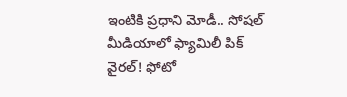ఇంటికి ప్రధాని మోడీ.. సోషల్ మీడియాలో ఫ్యామిలీ పిక్ వైరల్! ఫోటో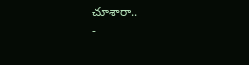చూశారా..
-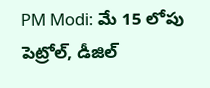PM Modi: మే 15 లోపు పెట్రోల్, డీజిల్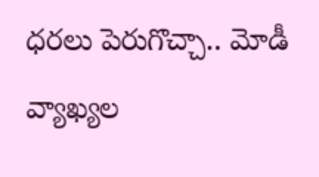ధరలు పెరుగొచ్చా.. మోడీ వ్యాఖ్యల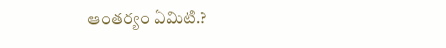ఆంతర్యం ఏమిటి.?